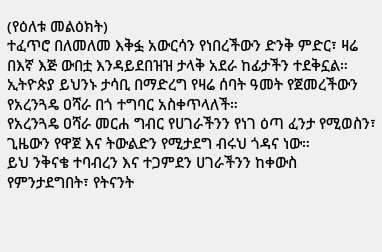(የዕለቱ መልዕክት)
ተፈጥሮ በለመለመ እቅፏ አውርሳን የነበረችውን ድንቅ ምድር፣ ዛሬ በእኛ እጅ ውበቷ እንዳይደበዝዝ ታላቅ አደራ ከፊታችን ተደቅኗል።
ኢትዮጵያ ይህንኑ ታሳቢ በማድረግ የዛሬ ሰባት ዓመት የጀመረችውን የአረንጓዴ ዐሻራ በጎ ተግባር አስቀጥላለች።
የአረንጓዴ ዐሻራ መርሐ ግብር የሀገራችንን የነገ ዕጣ ፈንታ የሚወስን፣ ጊዜውን የዋጀ እና ትውልድን የሚታደግ ብሩህ ጎዳና ነው።
ይህ ንቅናቄ ተባብረን እና ተጋምደን ሀገራችንን ከቀውስ የምንታደግበት፣ የትናንት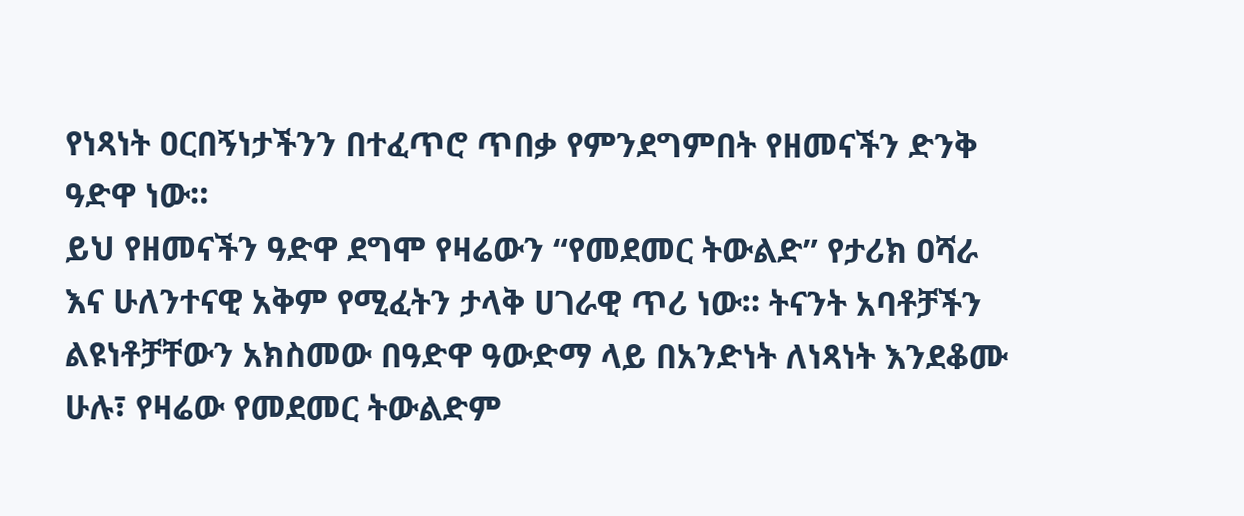የነጻነት ዐርበኝነታችንን በተፈጥሮ ጥበቃ የምንደግምበት የዘመናችን ድንቅ ዓድዋ ነው።
ይህ የዘመናችን ዓድዋ ደግሞ የዛሬውን “የመደመር ትውልድ” የታሪክ ዐሻራ እና ሁለንተናዊ አቅም የሚፈትን ታላቅ ሀገራዊ ጥሪ ነው። ትናንት አባቶቻችን ልዩነቶቻቸውን አክስመው በዓድዋ ዓውድማ ላይ በአንድነት ለነጻነት እንደቆሙ ሁሉ፣ የዛሬው የመደመር ትውልድም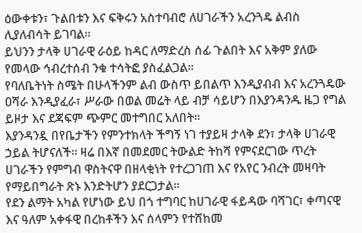ዕውቀቱን፣ ጉልበቱን እና ፍቅሩን አስተባብሮ ለሀገራችን አረንጓዴ ልብስ ሊያለብሳት ይገባል።
ይህንን ታላቅ ሀገራዊ ራዕይ ከዳር ለማድረስ ሰፊ ጉልበት እና አቅም ያለው የመላው ኅብረተሰብ ንቁ ተሳትፎ ያስፈልጋል።
የባለቤትነት ስሜት በሁላችንም ልብ ውስጥ ይበልጥ እንዲያብብ እና አረንጓዴው ዐሻራ እንዲያፈራ፣ ሥራው በወል መሬት ላይ ብቻ ሳይሆን በእያንዳንዱ ዜጋ የግል ይዞታ እና ደጃፍም ጭምር መተግበር አለበት።
እያንዳንዷ በየቤታችን የምንተክላት ችግኝ ነገ ተያይዛ ታላቅ ደን፣ ታላቅ ሀገራዊ ኃይል ትሆናለች። ዛሬ በእኛ በመደመር ትውልድ ትከሻ የምናደርገው ጥረት ሀገራችን የምግብ ዋስትናዋ በዘላቂነት የተረጋገጠ እና የአየር ንብረት መዛባት የማይበግራት ጽኑ እንድትሆን ያደርጋታል።
የደን ልማት አካል የሆነው ይህ በጎ ተግባር ከሀገራዊ ፋይዳው ባሻገር፣ ቀጣናዊ እና ዓለም አቀፋዊ በረከቶችን እና ሰላምን የተሸከመ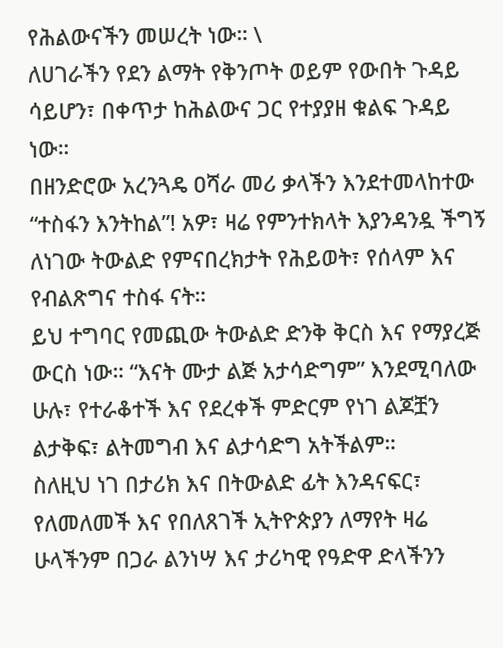የሕልውናችን መሠረት ነው። \
ለሀገራችን የደን ልማት የቅንጦት ወይም የውበት ጉዳይ ሳይሆን፣ በቀጥታ ከሕልውና ጋር የተያያዘ ቁልፍ ጉዳይ ነው።
በዘንድሮው አረንጓዴ ዐሻራ መሪ ቃላችን እንደተመላከተው “ተስፋን እንትከል”! አዎ፣ ዛሬ የምንተክላት እያንዳንዷ ችግኝ ለነገው ትውልድ የምናበረክታት የሕይወት፣ የሰላም እና የብልጽግና ተስፋ ናት።
ይህ ተግባር የመጪው ትውልድ ድንቅ ቅርስ እና የማያረጅ ውርስ ነው። “እናት ሙታ ልጅ አታሳድግም” እንደሚባለው ሁሉ፣ የተራቆተች እና የደረቀች ምድርም የነገ ልጆቿን ልታቅፍ፣ ልትመግብ እና ልታሳድግ አትችልም።
ስለዚህ ነገ በታሪክ እና በትውልድ ፊት እንዳናፍር፣ የለመለመች እና የበለጸገች ኢትዮጵያን ለማየት ዛሬ ሁላችንም በጋራ ልንነሣ እና ታሪካዊ የዓድዋ ድላችንን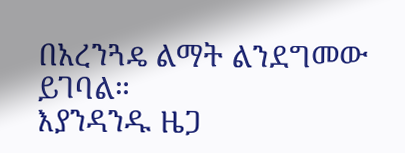በአረንጓዴ ልማት ልንደግመው ይገባል።
እያንዳንዱ ዜጋ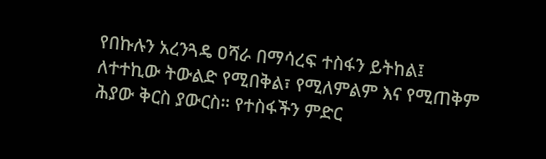የበኩሉን አረንጓዴ ዐሻራ በማሳረፍ ተስፋን ይትከል፤ ለተተኪው ትውልድ የሚበቅል፣ የሚለምልም እና የሚጠቅም ሕያው ቅርስ ያውርስ። የተስፋችን ምድር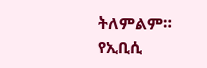ትለምልም።
የኢቢሲ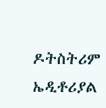ዶትስትሪም ኤዲቶሪያል